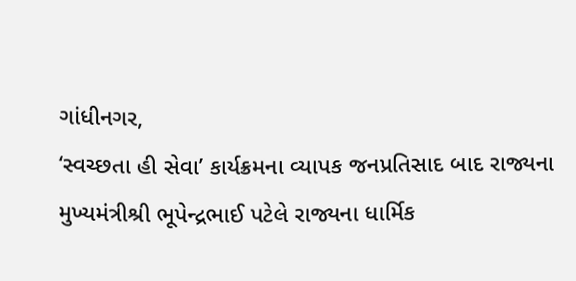ગાંધીનગર,
‘સ્વચ્છતા હી સેવા’ કાર્યક્રમના વ્યાપક જનપ્રતિસાદ બાદ રાજ્યના મુખ્યમંત્રીશ્રી ભૂપેન્દ્રભાઈ પટેલે રાજ્યના ધાર્મિક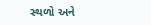સ્થળો અને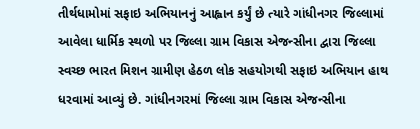તીર્થધામોમાં સફાઇ અભિયાનનું આહ્વાન કર્યું છે ત્યારે ગાંધીનગર જિલ્લામાં આવેલા ધાર્મિક સ્થળો પર જિલ્લા ગ્રામ વિકાસ એજન્સીના દ્વારા જિલ્લા સ્વચ્છ ભારત મિશન ગ્રામીણ હેઠળ લોક સહયોગથી સફાઇ અભિયાન હાથ ધરવામાં આવ્યું છે. ગાંધીનગરમાં જિલ્લા ગ્રામ વિકાસ એજન્સીના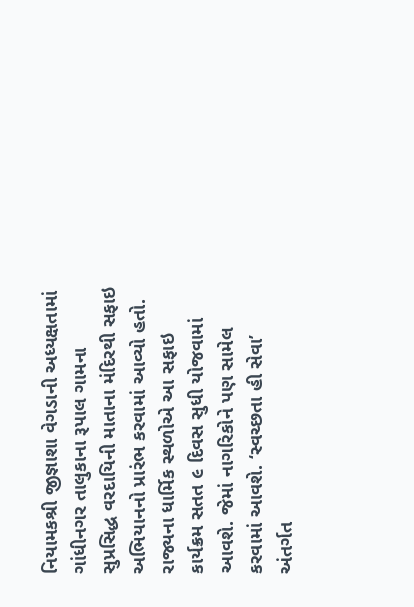નિયામકશ્રી જીજ્ઞાશા વેગડાની અધ્યક્ષતામાં ગાંધીનગર તાલુકાના રૂપાલ ગામના સુપ્રસિદ્ધ વરદાયિની માતાના મંદિરથી સફાઇ અભિયાનનો પ્રારંભ કરવામાં આવ્યો હતો.
રાજ્યના ધાર્મિક સ્થળોએ આ સફાઇ કાર્યક્રમ સતત ૯ દિવસ સુધી યોજવામાં આવશે. જેમાં નાગરિકોને પણ સામેલ કરવામાં આવશે. ‘સ્વચ્છતા હી સેવા’ અંતર્ગત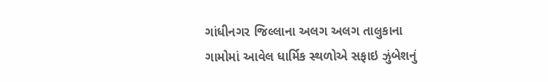ગાંધીનગર જિલ્લાના અલગ અલગ તાલુકાના ગામોમાં આવેલ ધાર્મિક સ્થળોએ સફાઇ ઝુંબેશનું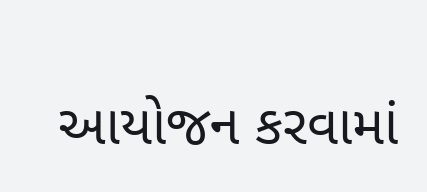આયોજન કરવામાં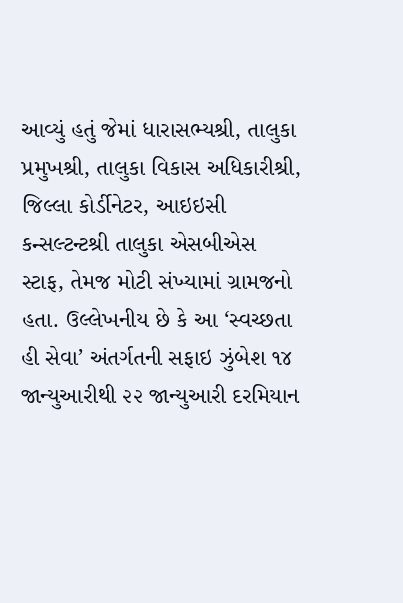આવ્યું હતું જેમાં ધારાસભ્યશ્રી, તાલુકા પ્રમુખશ્રી, તાલુકા વિકાસ અધિકારીશ્રી, જિલ્લા કોર્ડીનેટર, આઇઇસી કન્સલ્ટન્ટશ્રી તાલુકા એસબીએસ સ્ટાફ, તેમજ મોટી સંખ્યામાં ગ્રામજનો હતા. ઉલ્લેખનીય છે કે આ ‘સ્વચ્છતા હી સેવા’ અંતર્ગતની સફાઇ ઝુંબેશ ૧૪ જાન્યુઆરીથી ૨૨ જાન્યુઆરી દરમિયાન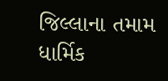જિલ્લાના તમામ ધાર્મિક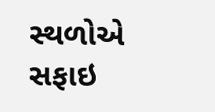સ્થળોએ સફાઇ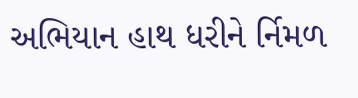અભિયાન હાથ ધરીને ર્નિમળ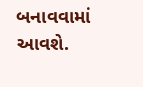બનાવવામાં આવશે.